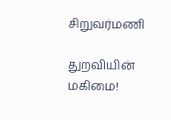சிறுவர்மணி

துறவியின் மகிமை!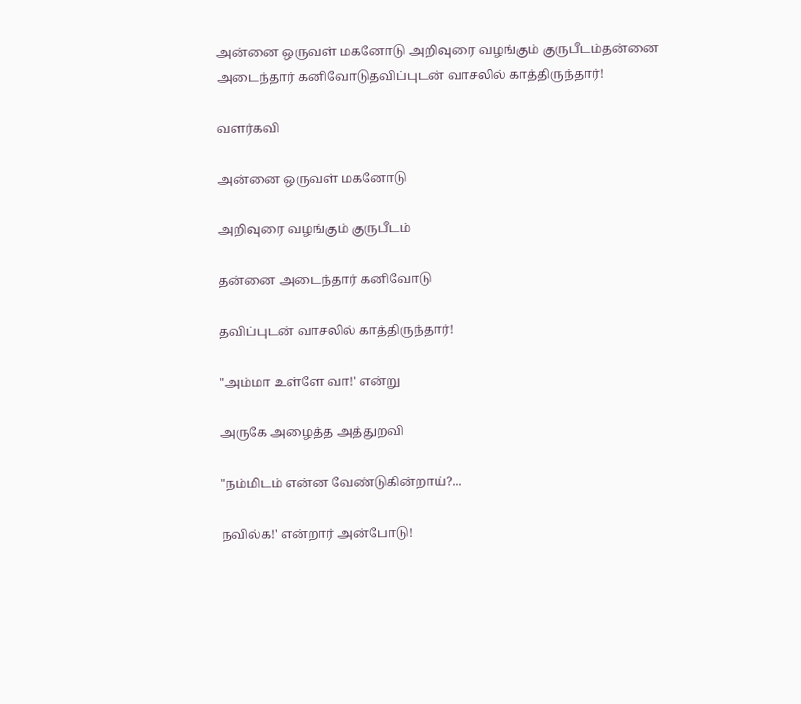அன்னை ஒருவள் மகனோடு அறிவுரை வழங்கும் குருபீடம்தன்னை அடைந்தார் கனிவோடுதவிப்புடன் வாசலில் காத்திருந்தார்!

வளர்கவி

அன்னை ஒருவள் மகனோடு

அறிவுரை வழங்கும் குருபீடம்

தன்னை அடைந்தார் கனிவோடு

தவிப்புடன் வாசலில் காத்திருந்தார்!

"அம்மா உள்ளே வா!' என்று

அருகே அழைத்த அத்துறவி

"நம்மிடம் என்ன வேண்டுகின்றாய்?...

நவில்க!' என்றார் அன்போடு!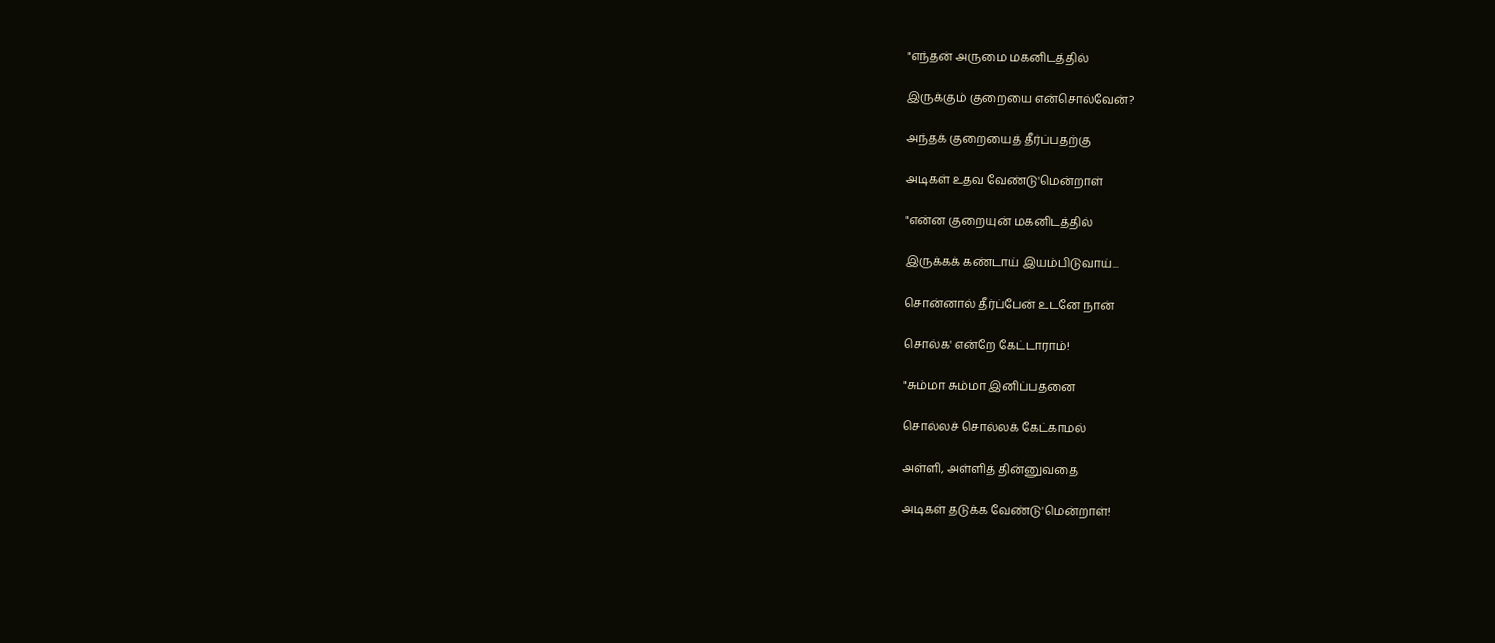"எந்தன் அருமை மகனிடத்தில்

இருக்கும் குறையை என்சொல்வேன்?

அந்தக் குறையைத் தீர்ப்பதற்கு

அடிகள் உதவ வேண்டு'மென்றாள்

"என்ன குறையுன் மகனிடத்தில்

இருக்கக் கண்டாய் இயம்பிடுவாய்...

சொன்னால் தீர்ப்பேன் உடனே நான்

சொல்க' என்றே கேட்டாராம்!

"சும்மா சும்மா இனிப்பதனை

சொல்லச் சொல்லக் கேட்காமல்

அள்ளி, அள்ளித் தின்னுவதை

அடிகள் தடுக்க வேண்டு'மென்றாள்!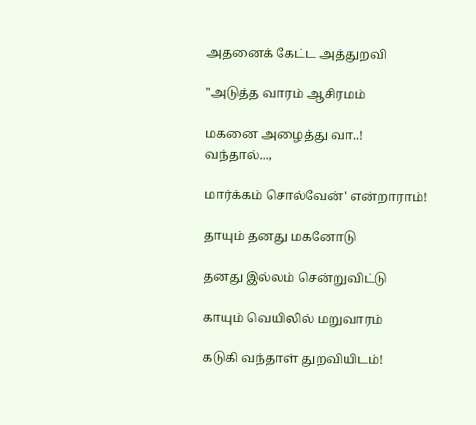அதனைக் கேட்ட அத்துறவி

"அடுத்த வாரம் ஆசிரமம்

மகனை அழைத்து வா..! வந்தால்...,

மார்க்கம் சொல்வேன்' என்றாராம்!

தாயும் தனது மகனோடு

தனது இல்லம் சென்றுவிட்டு

காயும் வெயிலில் மறுவாரம்

கடுகி வந்தாள் துறவியிடம்!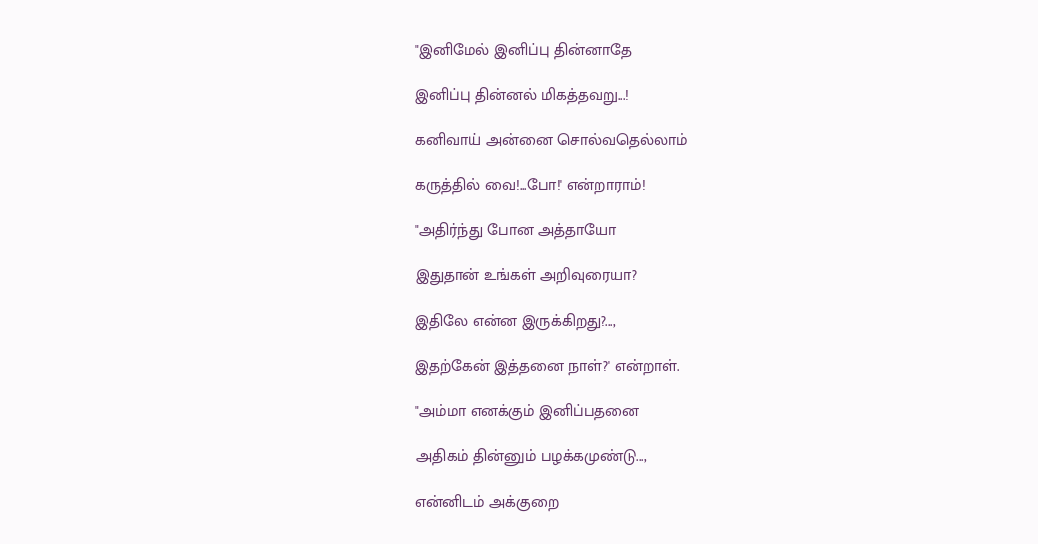"இனிமேல் இனிப்பு தின்னாதே

இனிப்பு தின்னல் மிகத்தவறு...!

கனிவாய் அன்னை சொல்வதெல்லாம்

கருத்தில் வை!...போ!' என்றாராம்!

"அதிர்ந்து போன அத்தாயோ

இதுதான் உங்கள் அறிவுரையா?

இதிலே என்ன இருக்கிறது?...,

இதற்கேன் இத்தனை நாள்?' என்றாள்.

"அம்மா எனக்கும் இனிப்பதனை

அதிகம் தின்னும் பழக்கமுண்டு...,

என்னிடம் அக்குறை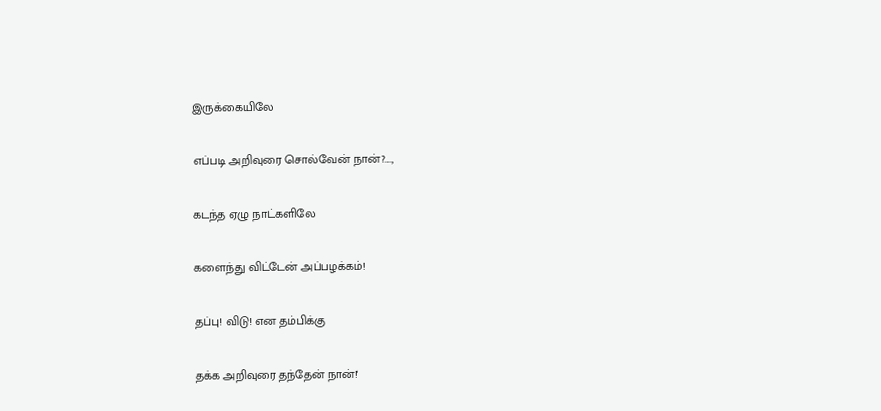இருக்கையிலே

எப்படி அறிவுரை சொல்வேன் நான்?....,

கடந்த ஏழு நாட்களிலே

களைந்து விட்டேன் அப்பழக்கம்!

தப்பு! விடு! என தம்பிக்கு

தக்க அறிவுரை தந்தேன் நான்!'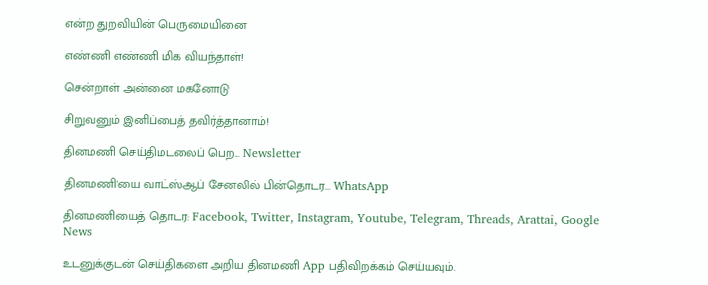என்ற துறவியின் பெருமையினை

எண்ணி எண்ணி மிக வியந்தாள்!

சென்றாள் அன்னை மகனோடு

சிறுவனும் இனிப்பைத் தவிர்த்தானாம்!

தினமணி செய்திமடலைப் பெற... Newsletter

தினமணி'யை வாட்ஸ்ஆப் சேனலில் பின்தொடர... WhatsApp

தினமணியைத் தொடர: Facebook, Twitter, Instagram, Youtube, Telegram, Threads, Arattai, Google News

உடனுக்குடன் செய்திகளை அறிய தினமணி App பதிவிறக்கம் செய்யவும்.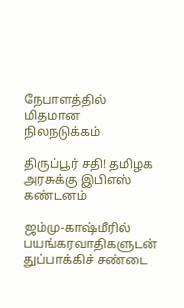நேபாளத்தில் மிதமான நிலநடுக்கம்

திருப்பூர் சதி! தமிழக அரசுக்கு இபிஎஸ் கண்டனம்

ஜம்மு-காஷ்மீரில் பயங்கரவாதிகளுடன் துப்பாக்கிச் சண்டை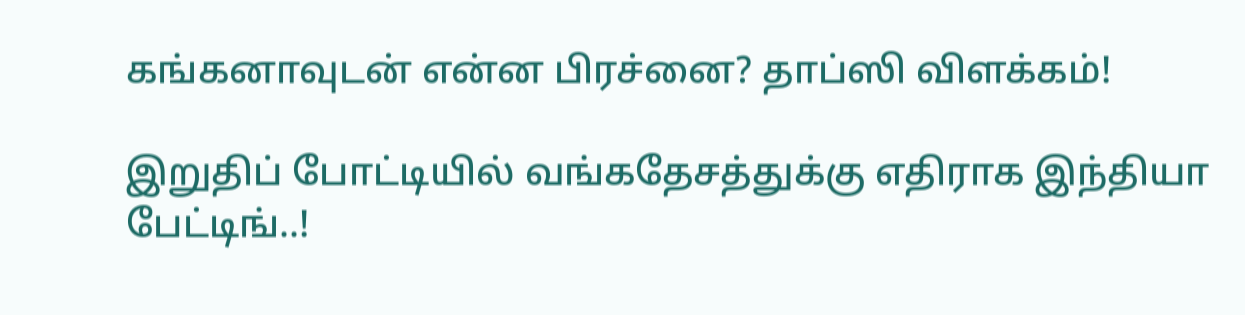கங்கனாவுடன் என்ன பிரச்னை? தாப்ஸி விளக்கம்!

இறுதிப் போட்டியில் வங்கதேசத்துக்கு எதிராக இந்தியா பேட்டிங்..!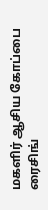மகளிர் ஆசிய கோப்பை ரைசிங்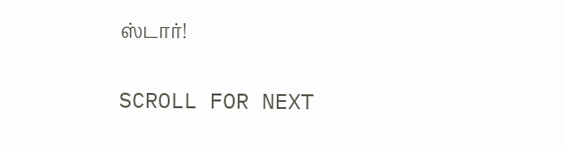ஸ்டார்!

SCROLL FOR NEXT